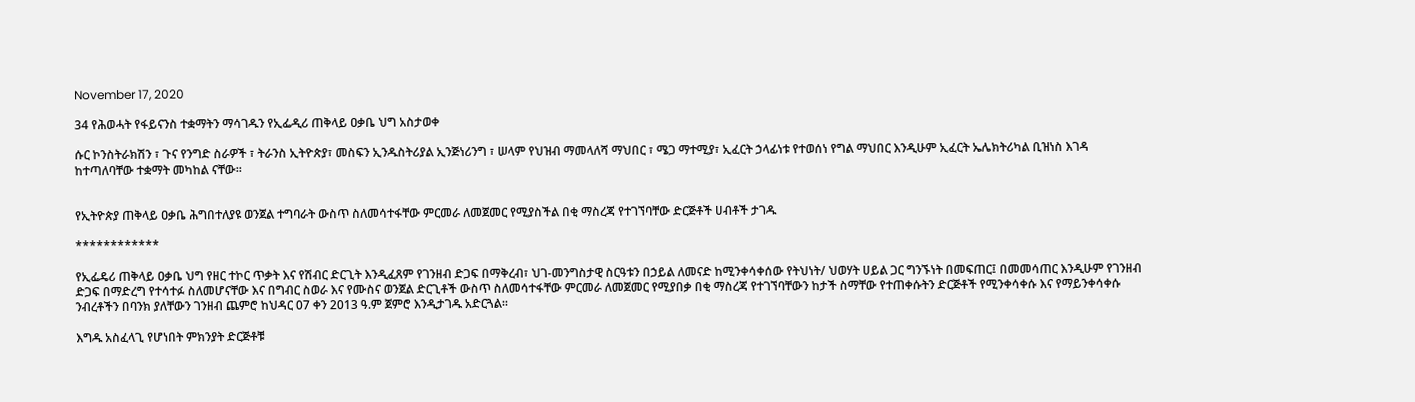November 17, 2020

34 የሕወሓት የፋይናንስ ተቋማትን ማሳገዱን የኢፌዲሪ ጠቅላይ ዐቃቤ ህግ አስታወቀ

ሱር ኮንስትራክሽን ፣ ጉና የንግድ ስራዎች ፣ ትራንስ ኢትዮጵያ፣ መስፍን ኢንዱስትሪያል ኢንጅነሪንግ ፣ ሠላም የህዝብ ማመላለሻ ማህበር ፣ ሜጋ ማተሚያ፣ ኢፈርት ኃላፊነቱ የተወሰነ የግል ማህበር እንዲሁም ኢፈርት ኤሌክትሪካል ቢዝነስ እገዳ ከተጣለባቸው ተቋማት መካከል ናቸው፡፡


የኢትዮጵያ ጠቅላይ ዐቃቤ ሕግበተለያዩ ወንጀል ተግባራት ውስጥ ስለመሳተፋቸው ምርመራ ለመጀመር የሚያስችል በቂ ማስረጃ የተገኘባቸው ድርጅቶች ሀብቶች ታገዱ

************

የኢፌዴሪ ጠቅላይ ዐቃቤ ህግ የዘር ተኮር ጥቃት እና የሽብር ድርጊት እንዲፈጸም የገንዘብ ድጋፍ በማቅረብ፣ ህገ-መንግስታዊ ስርዓቱን በኃይል ለመናድ ከሚንቀሳቀሰው የትህነት/ ህወሃት ሀይል ጋር ግንኙነት በመፍጠር፤ በመመሳጠር እንዲሁም የገንዘብ ድጋፍ በማድረግ የተሳተፉ ስለመሆናቸው እና በግብር ስወራ እና የሙስና ወንጀል ድርጊቶች ውስጥ ስለመሳተፋቸው ምርመራ ለመጀመር የሚያበቃ በቂ ማስረጃ የተገኘባቸውን ከታች ስማቸው የተጠቀሱትን ድርጅቶች የሚንቀሳቀሱ እና የማይንቀሳቀሱ ንብረቶችን በባንክ ያለቸውን ገንዘብ ጨምሮ ከህዳር 07 ቀን 2013 ዓ.ም ጀምሮ እንዲታገዱ አድርጓል፡፡

እግዱ አስፈላጊ የሆነበት ምክንያት ድርጅቶቹ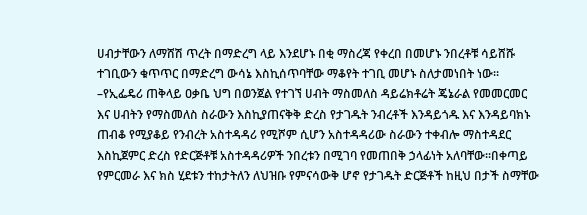ሀብታቸውን ለማሸሽ ጥረት በማድረግ ላይ እንደሆኑ በቂ ማስረጃ የቀረበ በመሆኑ ንበረቶቹ ሳይሸሹ ተገቢውን ቁጥጥር በማድረግ ውሳኔ እስኪሰጥባቸው ማቆየት ተገቢ መሆኑ ስለታመነበት ነው፡፡–የኢፌዴሪ ጠቅላይ ዐቃቤ ህግ በወንጀል የተገኘ ሀብት ማስመለስ ዳይሬክቶሬት ጄኔራል የመመርመር እና ሀብትን የማስመለስ ስራውን እስኪያጠናቅቅ ድረስ የታገዱት ንብረቶች እንዳይጎዱ እና እንዳይባክኑ ጠብቆ የሚያቆይ የንብረት አስተዳዳሪ የሚሾም ሲሆን አስተዳዳሪው ስራውን ተቀብሎ ማስተዳደር እስኪጀምር ድረስ የድርጅቶቹ አስተዳዳሪዎች ንበረቱን በሚገባ የመጠበቅ ኃላፊነት አለባቸው፡፡በቀጣይ የምርመራ እና ክስ ሂደቱን ተከታትለን ለህዝቡ የምናሳውቅ ሆኖ የታገዱት ድርጅቶች ከዚህ በታች ስማቸው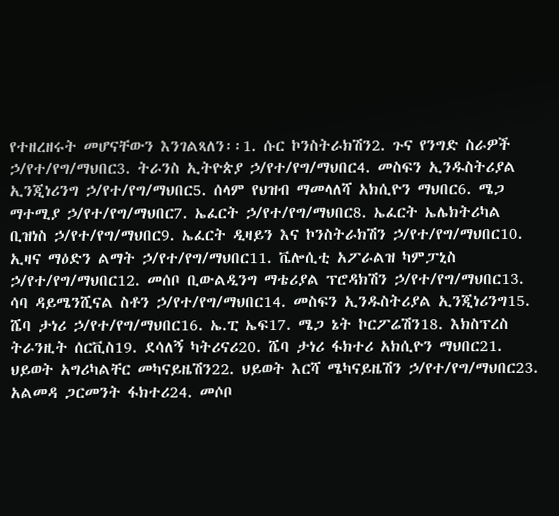የተዘረዘሩት መሆናቸውን እንገልጻለን፡፡1. ሱር ኮንስትራክሽን2. ጉና የንግድ ስራዎች ኃ/የተ/የግ/ማህበር3. ትራንስ ኢትዮጵያ ኃ/የተ/የግ/ማህበር4. መስፍን ኢንዱስትሪያል ኢንጂነሪንግ ኃ/የተ/የግ/ማህበር5. ሰላም የህዝብ ማመላለሻ አክሲዮን ማህበር6. ሜጋ ማተሚያ ኃ/የተ/የግ/ማህበር7. ኤፈርት ኃ/የተ/የግ/ማህበር8. ኤፈርት ኤሌክትሪካል ቢዝነስ ኃ/የተ/የግ/ማህበር9. ኤፈርት ዲዛይን እና ኮንስትራክሽን ኃ/የተ/የግ/ማህበር10. ኢዛና ማዕድን ልማት ኃ/የተ/የግ/ማህበር11. ቬሎሲቲ አፖራልዝ ካምፓኒስ ኃ/የተ/የግ/ማህበር12. መሰቦ ቢውልዲንግ ማቴሪያል ፕሮዳክሽን ኃ/የተ/የግ/ማህበር13. ሳባ ዳይሜንሺናል ስቶን ኃ/የተ/የግ/ማህበር14. መስፍን ኢንዱስትሪያል ኢንጂነሪንግ15. ሼባ ታነሪ ኃ/የተ/የግ/ማህበር16. ኤ.ፒ ኤፍ17. ሜጋ ኔት ኮርፖሬሽን18. እክስፕረስ ትራንዚት ሰርቪስ19. ደሳለኝ ካትሪናሪ20. ሼባ ታነሪ ፋክተሪ አክሲዮን ማህበር21. ህይወት አግሪካልቸር መካናይዜሽን22. ህይወት እርሻ ሜካናይዜሽን ኃ/የተ/የግ/ማህበር23. አልመዳ ጋርመንት ፋክተሪ24. መሶቦ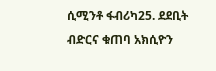ሲሚንቶ ፋብሪካ25. ደደቢት ብድርና ቁጠባ አክሲዮን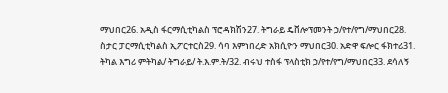ማህበር26. አዲስ ፋርማሲቲካልስ ፕሮዳክሽን27. ትግራይ ዴቨሎፕመንት ኃ/የተ/የግ/ማህበር28. ስታር ፓርማሲቲካልስ ኢፖርተርስ29. ሳባ እምነበረድ አክሲዮን ማህበር30. አድዋ ፍሎር ፋክተሪ31. ትካል እግሪ ምትካል/ ትግራይ/ ት.እ.ም.ት/32. ብሩህ ተስፋ ፕላስቲክ ኃ/የተ/የግ/ማህበር33. ደሳለኝ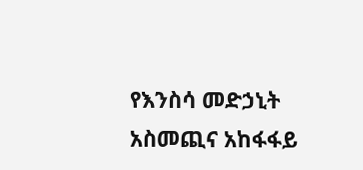የእንስሳ መድኃኒት አስመጪና አከፋፋይ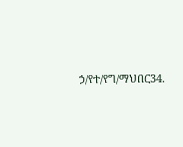ኃ/የተ/የግ/ማህበር34.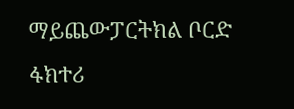ማይጨውፓርትክል ቦርድ ፋክተሪ